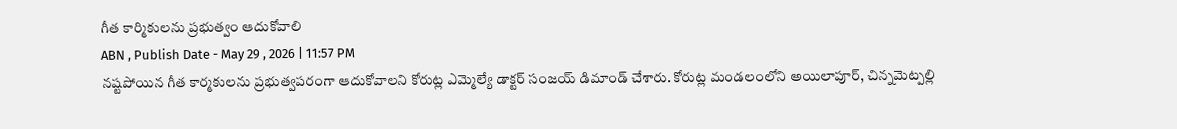గీత కార్మికులను ప్రభుత్వం ఆదుకోవాలి
ABN , Publish Date - May 29 , 2026 | 11:57 PM
నష్టపోయిన గీత కార్మకులను ప్రభుత్వపరంగా ఆదుకోవాలని కోరుట్ల ఎమ్మెల్యే డాక్టర్ సంజయ్ డిమాండ్ చేశారు. కోరుట్ల మండలంలోని అయిలాపూర్, చిన్నమెట్పల్లి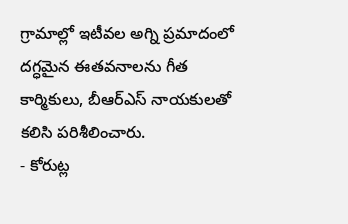గ్రామాల్లో ఇటీవల అగ్ని ప్రమాదంలో దగ్ధమైన ఈతవనాలను గీత కార్మికులు, బీఆర్ఎస్ నాయకులతో కలిసి పరిశీలించారు.
- కోరుట్ల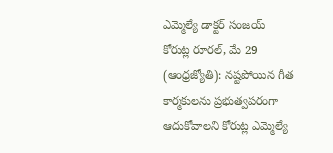ఎమ్మెల్యే డాక్టర్ సంజయ్
కోరుట్ల రూరల్, మే 29 (ఆంధ్రజ్యోతి): నష్టపోయిన గీత కార్మకులను ప్రభుత్వపరంగా ఆదుకోవాలని కోరుట్ల ఎమ్మెల్యే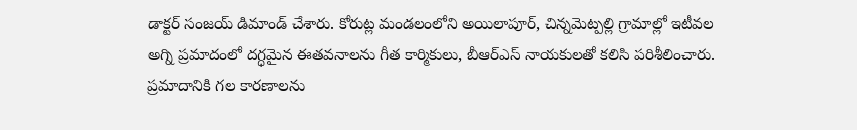డాక్టర్ సంజయ్ డిమాండ్ చేశారు. కోరుట్ల మండలంలోని అయిలాపూర్, చిన్నమెట్పల్లి గ్రామాల్లో ఇటీవల అగ్ని ప్రమాదంలో దగ్ధమైన ఈతవనాలను గీత కార్మికులు, బీఆర్ఎస్ నాయకులతో కలిసి పరిశీలించారు. ప్రమాదానికి గల కారణాలను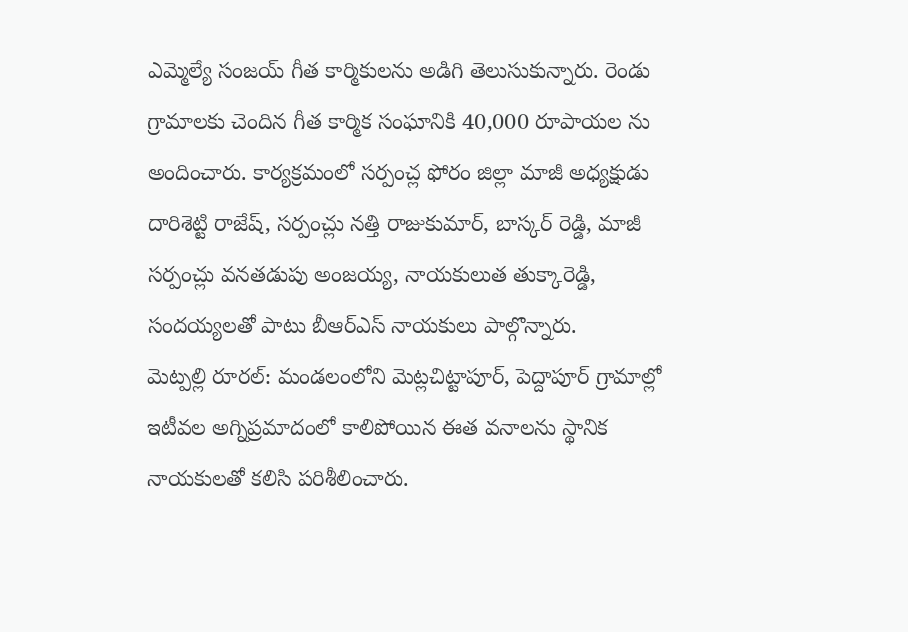ఎమ్మెల్యే సంజయ్ గీత కార్మికులను అడిగి తెలుసుకున్నారు. రెండు గ్రామాలకు చెందిన గీత కార్మిక సంఘానికి 40,000 రూపాయల ను అందించారు. కార్యక్రమంలో సర్పంచ్ల ఫోరం జిల్లా మాజీ అధ్యక్షుడు దారిశెట్టి రాజేష్, సర్పంచ్లు నత్తి రాజుకుమార్, బాస్కర్ రెడ్డి, మాజీ సర్పంచ్లు వనతడుపు అంజయ్య, నాయకులుత తుక్కారెడ్డి, సందయ్యలతో పాటు బీఆర్ఎస్ నాయకులు పాల్గొన్నారు.
మెట్పల్లి రూరల్: మండలంలోని మెట్లచిట్టాపూర్, పెద్దాపూర్ గ్రామాల్లో ఇటీవల అగ్నిప్రమాదంలో కాలిపోయిన ఈత వనాలను స్థానిక నాయకులతో కలిసి పరిశీలించారు.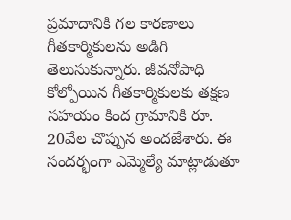ప్రమాదానికి గల కారణాలు గీతకార్మికులను అడిగి తెలుసుకున్నారు. జీవనోపాధి కోల్పోయిన గీతకార్మికులకు తక్షణ సహయం కింద గ్రామానికి రూ. 20వేల చొప్పున అందజేశారు. ఈ సందర్భంగా ఎమ్మెల్యే మాట్లాడుతూ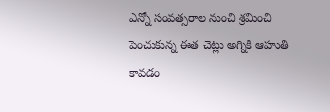ఎన్నో సంవత్సరాల నుంచి శ్రమించి పెంచుకున్న ఈత చెట్లు అగ్నికి ఆహుతి కావడం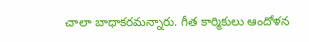చాలా బాధాకరమన్నారు. గీత కార్మికులు ఆందోళన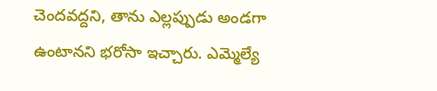చెందవద్దని, తాను ఎల్లప్పుడు అండగా ఉంటానని భరోసా ఇచ్చారు. ఎమ్మెల్యే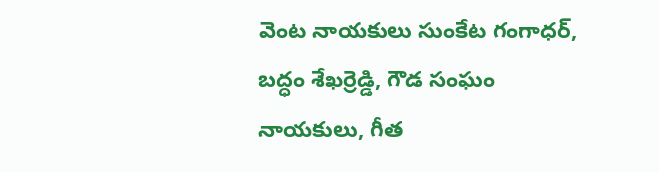వెంట నాయకులు సుంకేట గంగాధర్, బద్ధం శేఖర్రెడ్డి, గౌడ సంఘం నాయకులు, గీత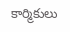కార్మికులు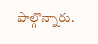పాల్గొన్నారు.